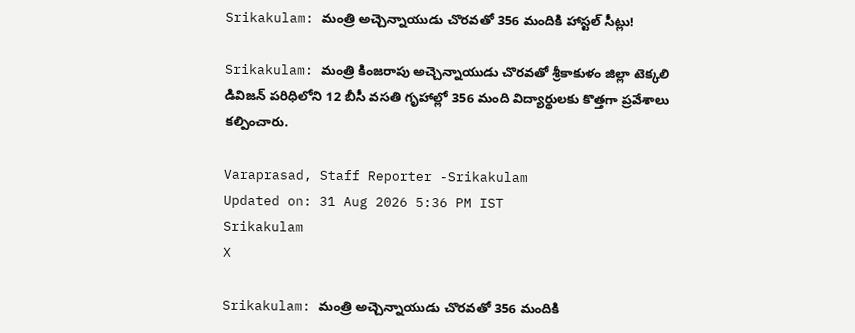Srikakulam: మంత్రి అచ్చెన్నాయుడు చొరవతో 356 మందికి హాస్టల్ సీట్లు!

Srikakulam: మంత్రి కింజరాపు అచ్చెన్నాయుడు చొరవతో శ్రీకాకుళం జిల్లా టెక్కలి డివిజన్ పరిధిలోని 12 బీసీ వసతి గృహాల్లో 356 మంది విద్యార్థులకు కొత్తగా ప్రవేశాలు కల్పించారు.

Varaprasad, Staff Reporter -Srikakulam
Updated on: 31 Aug 2026 5:36 PM IST
Srikakulam
X

Srikakulam: మంత్రి అచ్చెన్నాయుడు చొరవతో 356 మందికి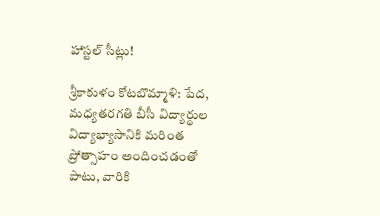హాస్టల్ సీట్లు!

శ్రీకాకుళం కోటబొమ్మాళి: పేద, మధ్యతరగతి బీసీ విద్యార్థుల విద్యాభ్యాసానికి మరింత ప్రోత్సాహం అందించడంతో పాటు, వారికి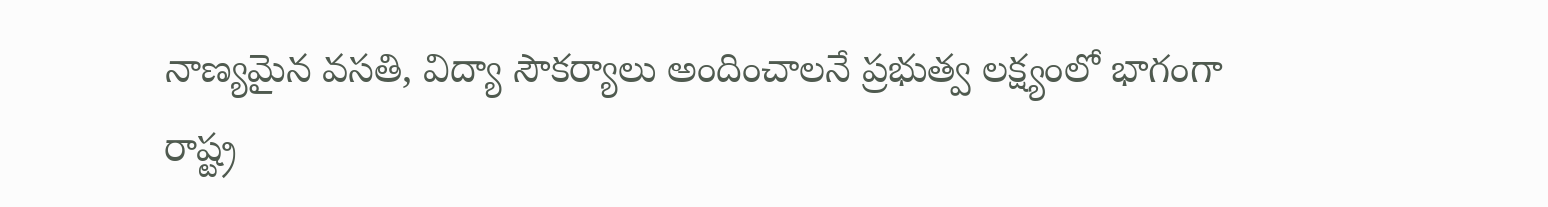నాణ్యమైన వసతి, విద్యా సౌకర్యాలు అందించాలనే ప్రభుత్వ లక్ష్యంలో భాగంగా రాష్ట్ర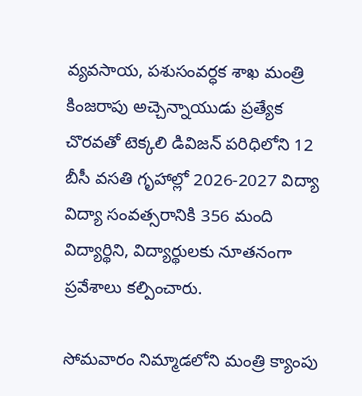వ్యవసాయ, పశుసంవర్ధక శాఖ మంత్రి కింజరాపు అచ్చెన్నాయుడు ప్రత్యేక చొరవతో టెక్కలి డివిజన్ పరిధిలోని 12 బీసీ వసతి గృహాల్లో 2026-2027 విద్యా విద్యా సంవత్సరానికి 356 మంది విద్యార్థిని, విద్యార్థులకు నూతనంగా ప్రవేశాలు కల్పించారు.

సోమవారం నిమ్మాడలోని మంత్రి క్యాంపు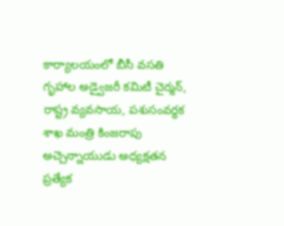కార్యాలయంలో బీసీ వసతి గృహాల అడ్వైజరీ కమిటీ చైర్మన్, రాష్ట్ర వ్యవసాయ, పశుసంవర్ధక శాఖ మంత్రి కింజరాపు అచ్చెన్నాయుడు అధ్యక్షతన ప్రత్యేక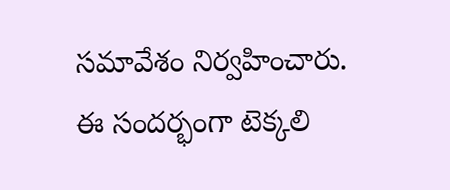సమావేశం నిర్వహించారు. ఈ సందర్భంగా టెక్కలి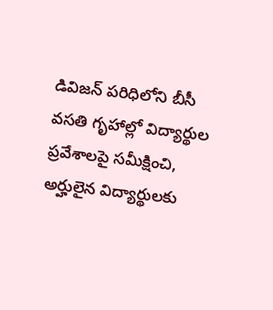డివిజన్ పరిధిలోని బీసీ వసతి గృహాల్లో విద్యార్థుల ప్రవేశాలపై సమీక్షించి, అర్హులైన విద్యార్థులకు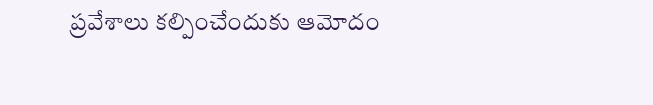ప్రవేశాలు కల్పించేందుకు ఆమోదం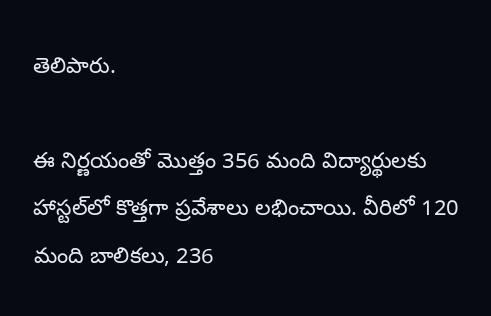తెలిపారు.

ఈ నిర్ణయంతో మొత్తం 356 మంది విద్యార్థులకు హాస్టల్‌లో కొత్తగా ప్రవేశాలు లభించాయి. వీరిలో 120 మంది బాలికలు, 236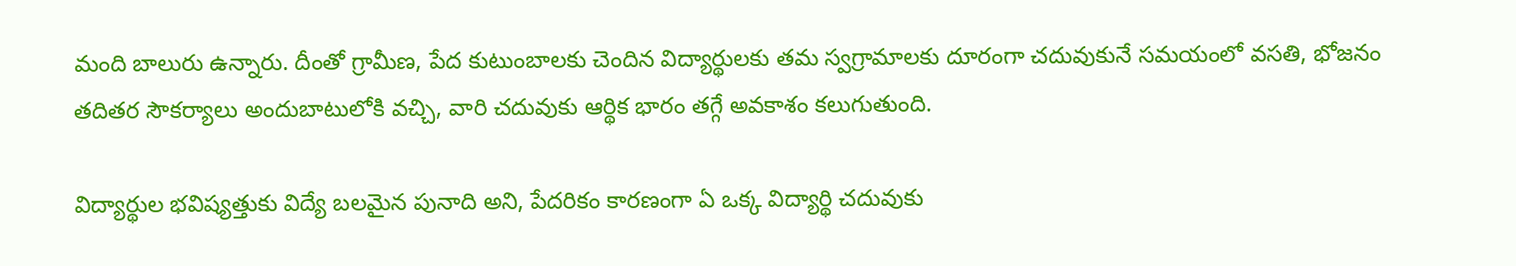మంది బాలురు ఉన్నారు. దీంతో గ్రామీణ, పేద కుటుంబాలకు చెందిన విద్యార్థులకు తమ స్వగ్రామాలకు దూరంగా చదువుకునే సమయంలో వసతి, భోజనం తదితర సౌకర్యాలు అందుబాటులోకి వచ్చి, వారి చదువుకు ఆర్థిక భారం తగ్గే అవకాశం కలుగుతుంది.

విద్యార్థుల భవిష్యత్తుకు విద్యే బలమైన పునాది అని, పేదరికం కారణంగా ఏ ఒక్క విద్యార్థి చదువుకు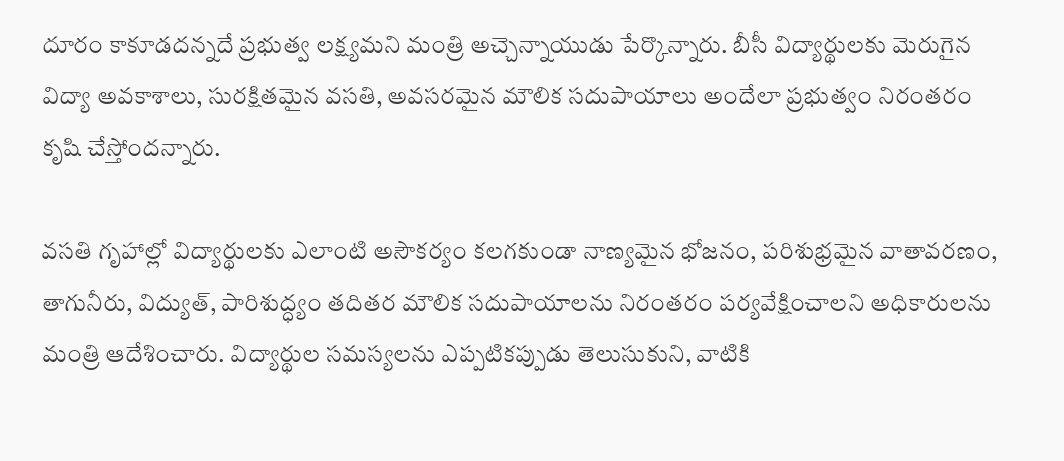దూరం కాకూడదన్నదే ప్రభుత్వ లక్ష్యమని మంత్రి అచ్చెన్నాయుడు పేర్కొన్నారు. బీసీ విద్యార్థులకు మెరుగైన విద్యా అవకాశాలు, సురక్షితమైన వసతి, అవసరమైన మౌలిక సదుపాయాలు అందేలా ప్రభుత్వం నిరంతరం కృషి చేస్తోందన్నారు.

వసతి గృహాల్లో విద్యార్థులకు ఎలాంటి అసౌకర్యం కలగకుండా నాణ్యమైన భోజనం, పరిశుభ్రమైన వాతావరణం, తాగునీరు, విద్యుత్, పారిశుద్ధ్యం తదితర మౌలిక సదుపాయాలను నిరంతరం పర్యవేక్షించాలని అధికారులను మంత్రి ఆదేశించారు. విద్యార్థుల సమస్యలను ఎప్పటికప్పుడు తెలుసుకుని, వాటికి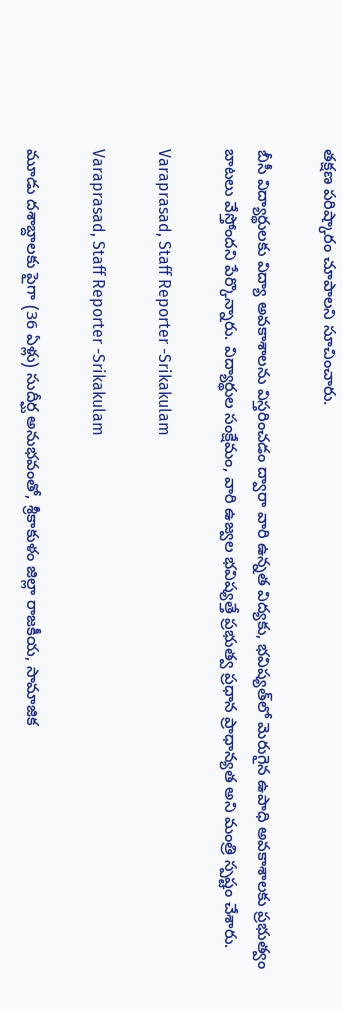తక్షణ పరిష్కారం చూపాలని సూచించారు.

బీసీ విద్యార్థులకు విద్యా అవకాశాలను విస్తరించడం ద్వారా వారి ఉన్నత విద్యకు, భవిష్యత్‌లో మెరుగైన ఉపాధి అవకాశాలకు ప్రభుత్వం బాటలు వేస్తోందని పేర్కొన్నారు. విద్యార్థుల సంక్షేమం, వారి ఉజ్వల భవిష్యత్తే ప్రభుత్వ ప్రధాన ప్రాధాన్యత అని మంత్రి స్పష్టం చేశారు.

Varaprasad, Staff Reporter -Srikakulam

Varaprasad, Staff Reporter -Srikakulam

మూడు దశాబ్దాలకు పైగా (36 ఏళ్లు) సుదీర్ఘ అనుభవంతో, శ్రీకాకుళం జిల్లా రాజకీయ, సామాజిక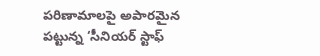పరిణామాలపై అపారమైన పట్టున్న ‘సీనియర్ స్టాఫ్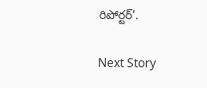రిపోర్టర్’.

Next Story